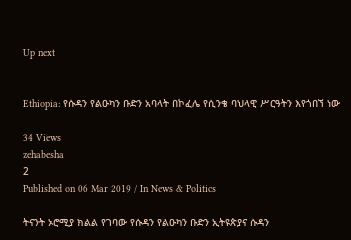Up next


Ethiopia: የሱዳን የልዑካን ቡድን አባላት በኮፈሌ የሲንቄ ባህላዊ ሥርዓትን እየጎበኘ ነው

34 Views
zehabesha
2
Published on 06 Mar 2019 / In News & Politics

ትናንት ኦሮሚያ ክልል የገባው የሱዳን የልዑካን ቡድን ኢትዩጵያና ሱዳን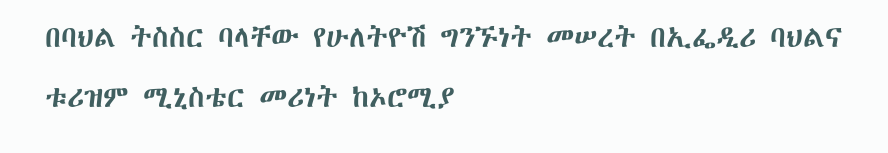በባህል ትስስር ባላቸው የሁለትዮሽ ግንኙነት መሠረት በኢፌዲሪ ባህልና ቱሪዝም ሚኒስቴር መሪነት ከኦሮሚያ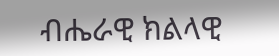ብሔራዊ ክልላዊ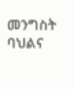መንግስት ባህልና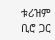ቱሪዝም ቢሮ ጋር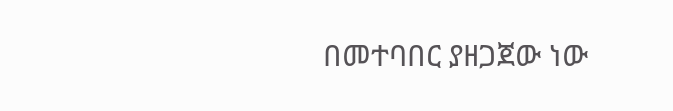በመተባበር ያዘጋጀው ነው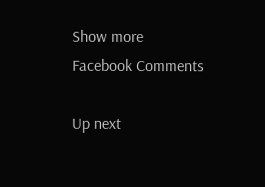Show more
Facebook Comments

Up next